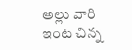అల్లు వారి ఇంట చిన్న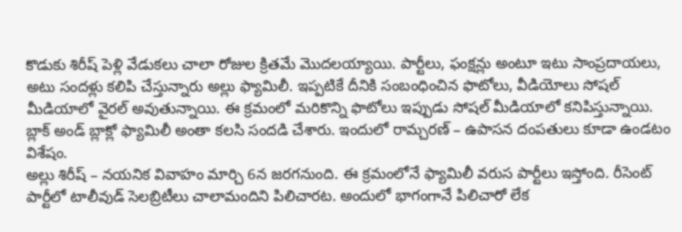కొడుకు శిరీష్ పెళ్లి వేడుకలు చాలా రోజుల క్రితమే మొదలయ్యాయి. పార్టీలు, ఫంక్షన్లు అంటూ ఇటు సాంప్రదాయలు, అటు సందళ్లు కలిపి చేస్తున్నారు అల్లు ఫ్యామిలీ. ఇప్పటికే దీనికి సంబంధించిన ఫొటోలు, వీడియోలు సోషల్ మీడియాలో వైరల్ అవుతున్నాయి. ఈ క్రమంలో మరికొన్ని ఫొటోలు ఇప్పుడు సోషల్ మీడియాలో కనిపిస్తున్నాయి. బ్లాక్ అండ్ బ్లాక్లో ఫ్యామిలీ అంతా కలసి సందడి చేశారు. ఇందులో రామ్చరణ్ – ఉపాసన దంపతులు కూడా ఉండటం విశేషం.
అల్లు శిరీష్ – నయనిక వివాహం మార్చి 6న జరగనుంది. ఈ క్రమంలోనే ఫ్యామిలీ వరుస పార్టీలు ఇస్తోంది. రీసెంట్ పార్టీలో టాలీవుడ్ సెలబ్రిటీలు చాలామందిని పిలిచారట. అందులో భాగంగానే పిలిచారో లేక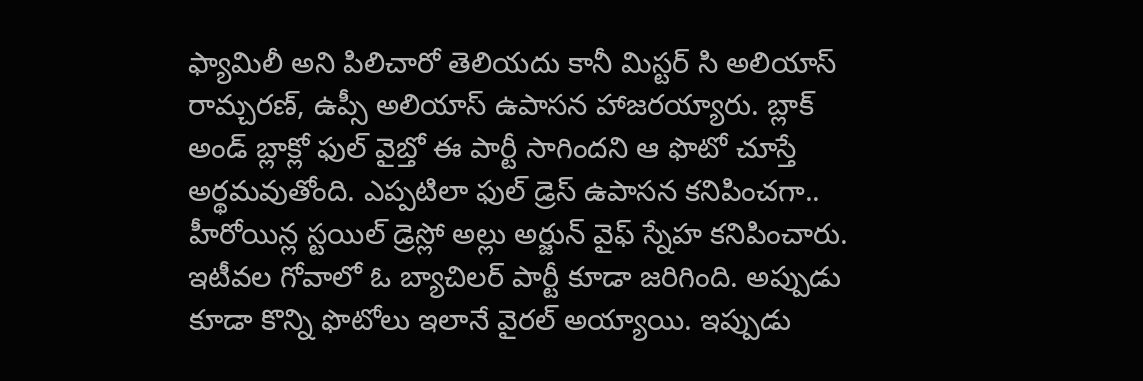ఫ్యామిలీ అని పిలిచారో తెలియదు కానీ మిస్టర్ సి అలియాస్ రామ్చరణ్, ఉప్సీ అలియాస్ ఉపాసన హాజరయ్యారు. బ్లాక్ అండ్ బ్లాక్లో ఫుల్ వైబ్తో ఈ పార్టీ సాగిందని ఆ ఫొటో చూస్తే అర్థమవుతోంది. ఎప్పటిలా ఫుల్ డ్రెస్ ఉపాసన కనిపించగా.. హీరోయిన్ల స్టయిల్ డ్రెస్లో అల్లు అర్జున్ వైఫ్ స్నేహ కనిపించారు.
ఇటీవల గోవాలో ఓ బ్యాచిలర్ పార్టీ కూడా జరిగింది. అప్పుడు కూడా కొన్ని ఫొటోలు ఇలానే వైరల్ అయ్యాయి. ఇప్పుడు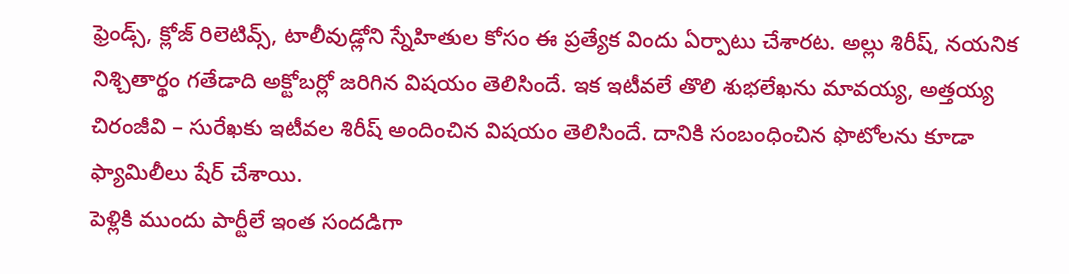ఫ్రెండ్స్, క్లోజ్ రిలెటివ్స్, టాలీవుడ్లోని స్నేహితుల కోసం ఈ ప్రత్యేక విందు ఏర్పాటు చేశారట. అల్లు శిరీష్, నయనిక నిశ్చితార్థం గతేడాది అక్టోబర్లో జరిగిన విషయం తెలిసిందే. ఇక ఇటీవలే తొలి శుభలేఖను మావయ్య, అత్తయ్య చిరంజీవి – సురేఖకు ఇటీవల శిరీష్ అందించిన విషయం తెలిసిందే. దానికి సంబంధించిన ఫొటోలను కూడా ఫ్యామిలీలు షేర్ చేశాయి.
పెళ్లికి ముందు పార్టీలే ఇంత సందడిగా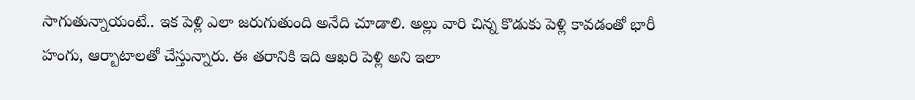సాగుతున్నాయంటే.. ఇక పెళ్లి ఎలా జరుగుతుంది అనేది చూడాలి. అల్లు వారి చిన్న కొడుకు పెళ్లి కావడంతో భారీ హంగు, ఆర్బాటాలతో చేస్తున్నారు. ఈ తరానికి ఇది ఆఖరి పెళ్లి అని ఇలా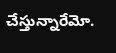చేస్తున్నారేమో.